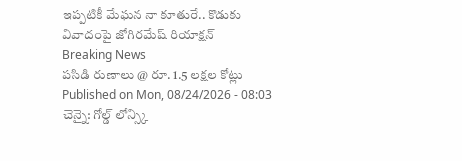ఇప్పటికీ మేఘన నా కూతురే.. కొడుకు వివాదంపై జోగిరమేష్ రియాక్షన్
Breaking News
పసిడి రుణాలు @ రూ. 1.5 లక్షల కోట్లు
Published on Mon, 08/24/2026 - 08:03
చెన్నై: గోల్డ్ లోన్స్కి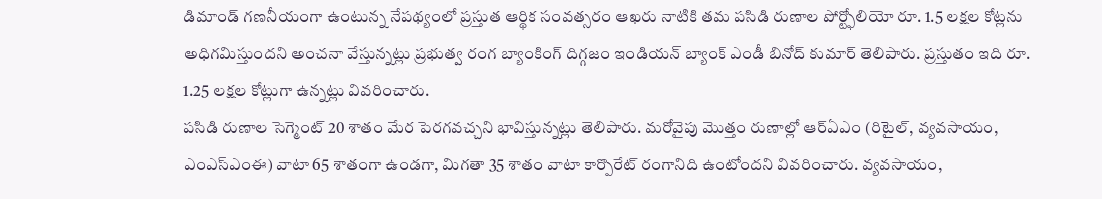డిమాండ్ గణనీయంగా ఉంటున్న నేపథ్యంలో ప్రస్తుత ఆర్థిక సంవత్సరం ఆఖరు నాటికి తమ పసిడి రుణాల పోర్ట్ఫోలియో రూ. 1.5 లక్షల కోట్లను అధిగమిస్తుందని అంచనా వేస్తున్నట్లు ప్రభుత్వ రంగ బ్యాంకింగ్ దిగ్గజం ఇండియన్ బ్యాంక్ ఎండీ బినోద్ కుమార్ తెలిపారు. ప్రస్తుతం ఇది రూ. 1.25 లక్షల కోట్లుగా ఉన్నట్లు వివరించారు.
పసిడి రుణాల సెగ్మెంట్ 20 శాతం మేర పెరగవచ్చని భావిస్తున్నట్లు తెలిపారు. మరోవైపు మొత్తం రుణాల్లో ఆర్ఏఎం (రిటైల్, వ్యవసాయం, ఎంఎస్ఎంఈ) వాటా 65 శాతంగా ఉండగా, మిగతా 35 శాతం వాటా కార్పొరేట్ రంగానిది ఉంటోందని వివరించారు. వ్యవసాయం,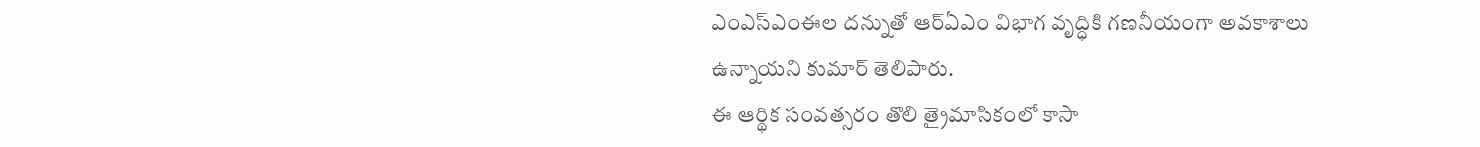ఎంఎస్ఎంఈల దన్నుతో ఆర్ఏఎం విభాగ వృద్ధికి గణనీయంగా అవకాశాలు ఉన్నాయని కుమార్ తెలిపారు.
ఈ ఆర్థిక సంవత్సరం తొలి త్రైమాసికంలో కాసా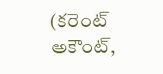(కరెంట్ అకౌంట్,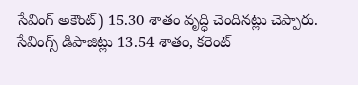సేవింగ్ అకౌంట్) 15.30 శాతం వృద్ధి చెందినట్లు చెప్పారు. సేవింగ్స్ డిపాజిట్లు 13.54 శాతం, కరెంట్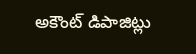అకౌంట్ డిపాజిట్లు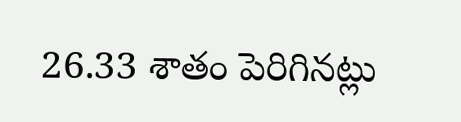26.33 శాతం పెరిగినట్లు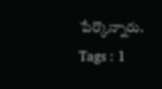పేర్కొన్నారు.
Tags : 1